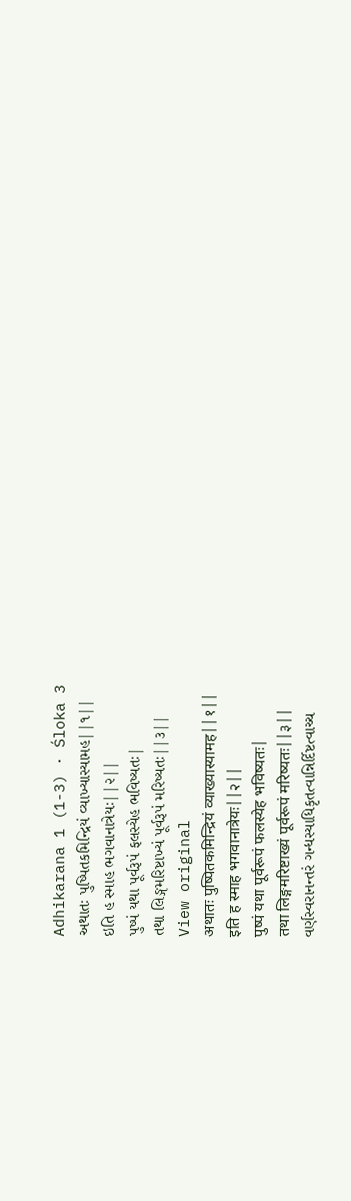Adhikarana 1 (1-3) · Śloka 3
અથાતઃ પુષ્પિતકમિન્દ્રિયં વ્યાખ્યાસ્યામહ||૧||
ઇતિ હ સ્માહ ભગવાનાત્રેયઃ||૨||
પુષ્પં યથા પૂર્વરૂપં ફલસ્યેહ ભવિષ્યતઃ|
તથા લિઙ્ગમરિષ્ટાખ્યં પૂર્વરૂપં મરિષ્યતઃ||૩||
View original
अथातः पुष्पितकमिन्द्रियं व्याख्यास्यामह||१||
इति ह स्माह भगवानात्रेयः||२||
पुष्पं यथा पूर्वरूपं फलस्येह भविष्यतः|
तथा लिङ्गमरिष्टाख्यं पूर्वरूपं मरिष्यतः||३||
વર્ણસ્વરાનન્તરં ગન્ધસ્યાધિકૃતત્વાન્નિર્દિષ્ટત્વાચ્ચ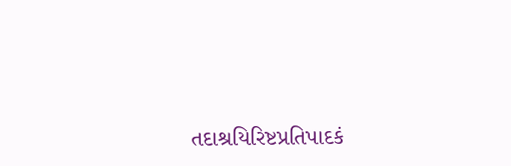તદાશ્રયિરિષ્ટપ્રતિપાદકં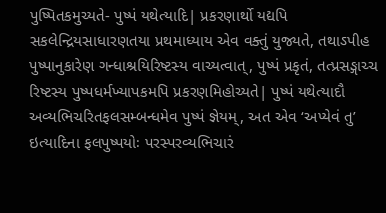પુષ્પિતકમુચ્યતે- પુષ્પં યથેત્યાદિ| પ્રકરણાર્થો યદ્યપિ સકલેન્દ્રિયસાધારણતયા પ્રથમાધ્યાય એવ વક્તું યુજ્યતે, તથાઽપીહ પુષ્પાનુકારેણ ગન્ધાશ્રયિરિષ્ટસ્ય વાચ્યત્વાત્, પુષ્પં પ્રકૃતં, તત્પ્રસઙ્ગાચ્ચ રિષ્ટસ્ય પુષ્પધર્મખ્યાપકમપિ પ્રકરણમિહોચ્યતે| પુષ્પં યથેત્યાદૌ અવ્યભિચરિતફલસમ્બન્ધમેવ પુષ્પં જ્ઞેયમ્, અત એવ ‘અપ્યેવં તુ’ ઇત્યાદિના ફલપુષ્પયોઃ પરસ્પરવ્યભિચારં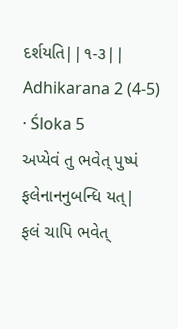દર્શયતિ||૧-૩||
Adhikarana 2 (4-5) · Śloka 5
અપ્યેવં તુ ભવેત્ પુષ્પં ફલેનાનનુબન્ધિ યત્|
ફલં ચાપિ ભવેત્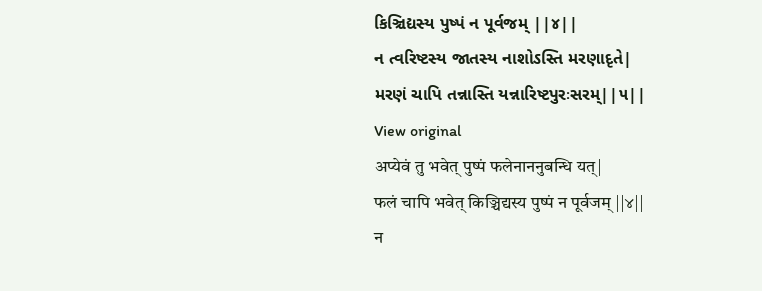કિઞ્ચિદ્યસ્ય પુષ્પં ન પૂર્વજમ્ ||૪||
ન ત્વરિષ્ટસ્ય જાતસ્ય નાશોઽસ્તિ મરણાદૃતે|
મરણં ચાપિ તન્નાસ્તિ યન્નારિષ્ટપુરઃસરમ્||૫||
View original
अप्येवं तु भवेत् पुष्पं फलेनाननुबन्धि यत्|
फलं चापि भवेत् किञ्चिद्यस्य पुष्पं न पूर्वजम् ||४||
न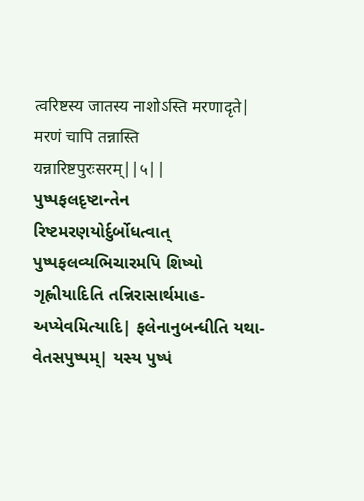त्वरिष्टस्य जातस्य नाशोऽस्ति मरणादृते|
मरणं चापि तन्नास्ति यन्नारिष्टपुरःसरम्||५||
પુષ્પફલદૃષ્ટાન્તેન રિષ્ટમરણયોર્દુર્બોધત્વાત્ પુષ્પફલવ્યભિચારમપિ શિષ્યો ગૃહ્ણીયાદિતિ તન્નિરાસાર્થમાહ- અપ્યેવમિત્યાદિ| ફલેનાનુબન્ધીતિ યથા- વેતસપુષ્પમ્| યસ્ય પુષ્પં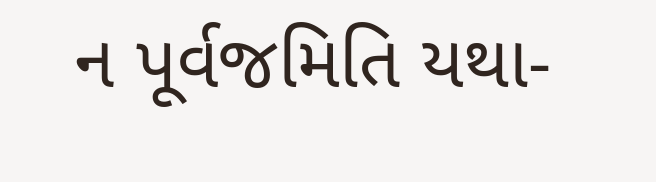ન પૂર્વજમિતિ યથા-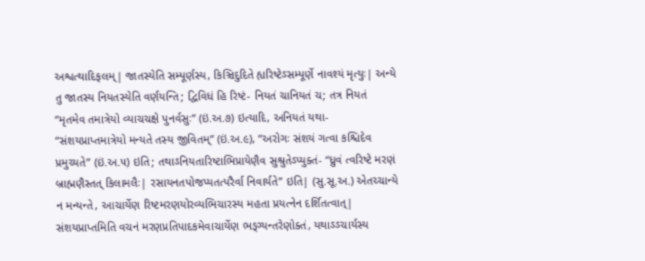અશ્વત્થાદિફલમ્| જાતસ્યેતિ સમ્પૂર્ણસ્ય, કિઞ્ચિદુદિતે હ્યરિષ્ટેઽસમ્પૂર્ણે નાવશ્યં મૃત્યુઃ| અન્યે તુ જાતસ્ય નિયતસ્યેતિ વર્ણયન્તિ; દ્વિવિધં હિ રિષ્ટં- નિયતં ચાનિયતં ચ; તત્ર નિયતં “મૃતમેવ તમાત્રેયો વ્યાચચક્ષે પુનર્વસુઃ” (ઇં.અ.૭) ઇત્યાદિ, અનિયતં યથા- “સંશયપ્રાપ્તમાત્રેયો મન્યતે તસ્ય જીવિતમ્” (ઇં.અ.૯), “અરોગઃ સંશયં ગત્વા કશ્ચિદેવ પ્રમુચ્યતે” (ઇં.અ.૫) ઇતિ; તથાઽનિયતારિષ્ટાભિપ્રાયેણૈવ સુશ્રુતેઽપ્યુક્તં- “ધ્રુવં ત્વરિષ્ટે મરણં બ્રાહ્મણૈસ્તત્ કિલામલૈઃ| રસાયનતપોજપ્યતત્પરૈર્વા નિવાર્યતે” ઇતિ| (સુ.સૂ.અ.) એતચ્ચાન્યે ન મન્યન્તે, આચાર્યેણ રિષ્ટમરણયોરવ્યભિચારસ્ય મહતા પ્રયત્નેન દર્શિતત્વાત્| સંશયપ્રાપ્તમિતિ વચનં મરણપ્રતિપાદકમેવાચાર્યેણ ભઙ્ગ્યન્તરેણોક્તં, યથાઽઽચાર્યસ્ય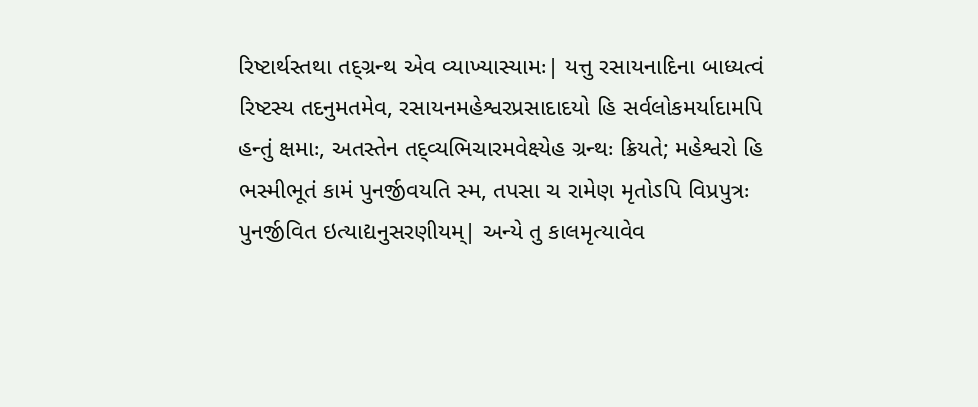રિષ્ટાર્થસ્તથા તદ્ગ્રન્થ એવ વ્યાખ્યાસ્યામઃ| યત્તુ રસાયનાદિના બાધ્યત્વં રિષ્ટસ્ય તદનુમતમેવ, રસાયનમહેશ્વરપ્રસાદાદયો હિ સર્વલોકમર્યાદામપિ હન્તું ક્ષમાઃ, અતસ્તેન તદ્વ્યભિચારમવેક્ષ્યેહ ગ્રન્થઃ ક્રિયતે; મહેશ્વરો હિ ભસ્મીભૂતં કામં પુનર્જીવયતિ સ્મ, તપસા ચ રામેણ મૃતોઽપિ વિપ્રપુત્રઃ પુનર્જીવિત ઇત્યાદ્યનુસરણીયમ્| અન્યે તુ કાલમૃત્યાવેવ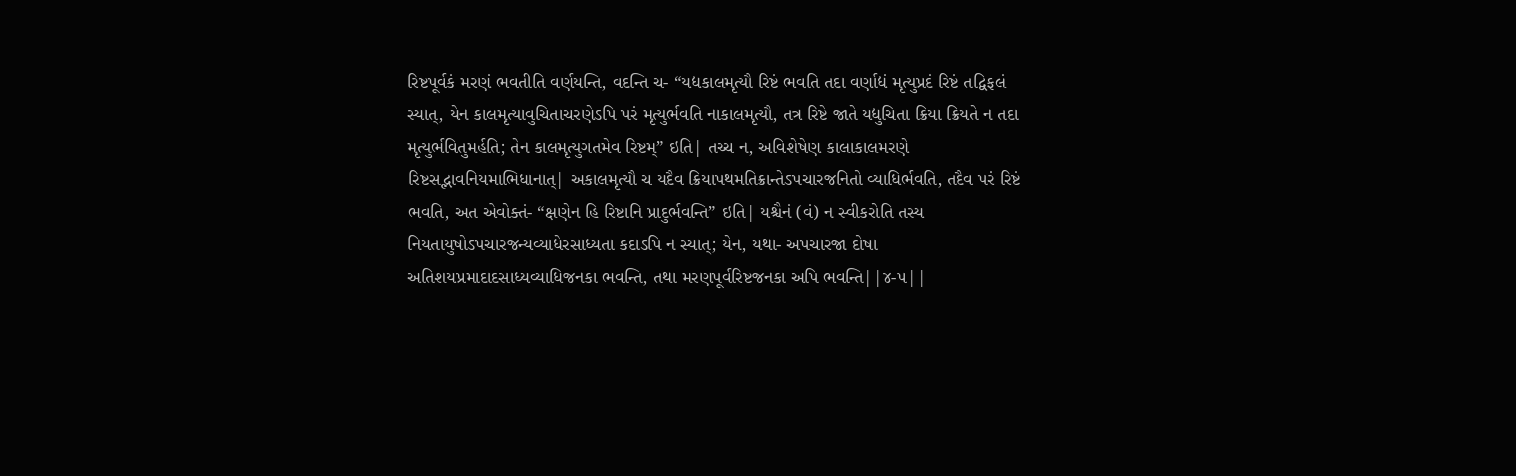રિષ્ટપૂર્વકં મરણં ભવતીતિ વર્ણયન્તિ, વદન્તિ ચ- “યદ્યકાલમૃત્યૌ રિષ્ટં ભવતિ તદા વર્ણાદ્યં મૃત્યુપ્રદં રિષ્ટં તદ્વિફલં સ્યાત્, યેન કાલમૃત્યાવુચિતાચરણેઽપિ પરં મૃત્યુર્ભવતિ નાકાલમૃત્યૌ, તત્ર રિષ્ટે જાતે યદ્યુચિતા ક્રિયા ક્રિયતે ન તદા મૃત્યુર્ભવિતુમર્હતિ; તેન કાલમૃત્યુગતમેવ રિષ્ટમ્” ઇતિ| તચ્ચ ન, અવિશેષેણ કાલાકાલમરણે રિષ્ટસદ્ભાવનિયમાભિધાનાત્| અકાલમૃત્યૌ ચ યદૈવ ક્રિયાપથમતિક્રાન્તેઽપચારજનિતો વ્યાધિર્ભવતિ, તદૈવ પરં રિષ્ટં ભવતિ, અત એવોક્તં- “ક્ષણેન હિ રિષ્ટાનિ પ્રાદુર્ભવન્તિ” ઇતિ| યશ્ચૈનં (વં) ન સ્વીકરોતિ તસ્ય નિયતાયુષોઽપચારજન્યવ્યાધેરસાધ્યતા કદાઽપિ ન સ્યાત્; યેન, યથા- અપચારજા દોષા અતિશયપ્રમાદાદસાધ્યવ્યાધિજનકા ભવન્તિ, તથા મરણપૂર્વરિષ્ટજનકા અપિ ભવન્તિ||૪-૫||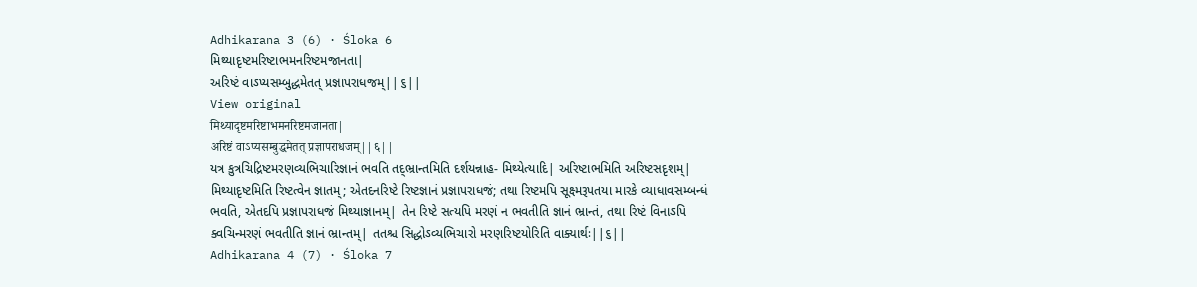Adhikarana 3 (6) · Śloka 6
મિથ્યાદૃષ્ટમરિષ્ટાભમનરિષ્ટમજાનતા|
અરિષ્ટં વાઽપ્યસમ્બુદ્ધમેતત્ પ્રજ્ઞાપરાધજમ્||૬||
View original
मिथ्यादृष्टमरिष्टाभमनरिष्टमजानता|
अरिष्टं वाऽप्यसम्बुद्धमेतत् प्रज्ञापराधजम्||६||
યત્ર કુત્રચિદ્રિષ્ટમરણવ્યભિચારિજ્ઞાનં ભવતિ તદ્ભ્રાન્તમિતિ દર્શયન્નાહ- મિથ્યેત્યાદિ| અરિષ્ટાભમિતિ અરિષ્ટસદૃશમ્| મિથ્યાદૃષ્ટમિતિ રિષ્ટત્વેન જ્ઞાતમ્; એતદનરિષ્ટે રિષ્ટજ્ઞાનં પ્રજ્ઞાપરાધજં; તથા રિષ્ટમપિ સૂક્ષ્મરૂપતયા મારકે વ્યાધાવસમ્બન્ધં ભવતિ, એતદપિ પ્રજ્ઞાપરાધજં મિથ્યાજ્ઞાનમ્| તેન રિષ્ટે સત્યપિ મરણં ન ભવતીતિ જ્ઞાનં ભ્રાન્તં, તથા રિષ્ટં વિનાઽપિ ક્વચિન્મરણં ભવતીતિ જ્ઞાનં ભ્રાન્તમ્| તતશ્ચ સિદ્ધોઽવ્યભિચારો મરણરિષ્ટયોરિતિ વાક્યાર્થઃ||૬||
Adhikarana 4 (7) · Śloka 7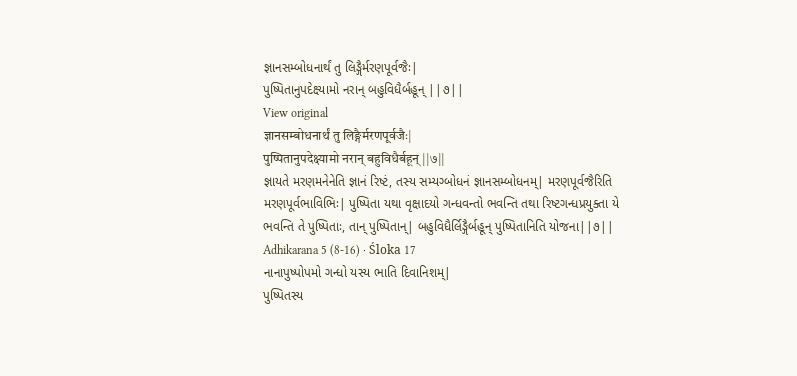જ્ઞાનસમ્બોધનાર્થં તુ લિઙ્ગૈર્મરણપૂર્વજૈઃ|
પુષ્પિતાનુપદેક્ષ્યામો નરાન્ બહુવિધૈર્બહૂન્ ||૭||
View original
ज्ञानसम्बोधनार्थं तु लिङ्गैर्मरणपूर्वजैः|
पुष्पितानुपदेक्ष्यामो नरान् बहुविधैर्बहून् ||७||
જ્ઞાયતે મરણમનેનેતિ જ્ઞાનં રિષ્ટં, તસ્ય સમ્યગ્બોધનં જ્ઞાનસમ્બોધનમ્| મરણપૂર્વજૈરિતિ મરણપૂર્વભાવિભિઃ| પુષ્પિતા યથા વૃક્ષાદયો ગન્ધવન્તો ભવન્તિ તથા રિષ્ટગન્ધપ્રયુક્તા યે ભવન્તિ તે પુષ્પિતાઃ, તાન્ પુષ્પિતાન્| બહુવિધૈર્લિઙ્ગૈર્બહૂન્ પુષ્પિતાનિતિ યોજના||૭||
Adhikarana 5 (8-16) · Śloka 17
નાનાપુષ્પોપમો ગન્ધો યસ્ય ભાતિ દિવાનિશમ્|
પુષ્પિતસ્ય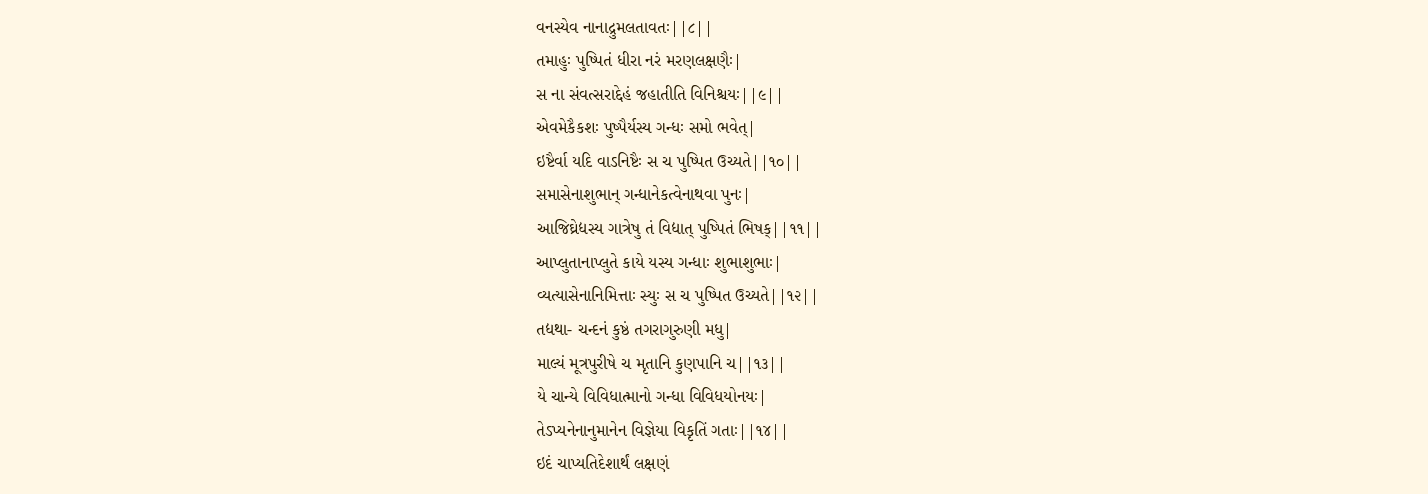વનસ્યેવ નાનાદ્રુમલતાવતઃ||૮||
તમાહુઃ પુષ્પિતં ધીરા નરં મરણલક્ષણૈઃ|
સ ના સંવત્સરાદ્દેહં જહાતીતિ વિનિશ્ચયઃ||૯||
એવમેકૈકશઃ પુષ્પૈર્યસ્ય ગન્ધઃ સમો ભવેત્|
ઇષ્ટૈર્વા યદિ વાઽનિષ્ટૈઃ સ ચ પુષ્પિત ઉચ્યતે||૧૦||
સમાસેનાશુભાન્ ગન્ધાનેકત્વેનાથવા પુનઃ|
આજિઘ્રેદ્યસ્ય ગાત્રેષુ તં વિદ્યાત્ પુષ્પિતં ભિષક્||૧૧||
આપ્લુતાનાપ્લુતે કાયે યસ્ય ગન્ધાઃ શુભાશુભાઃ|
વ્યત્યાસેનાનિમિત્તાઃ સ્યુઃ સ ચ પુષ્પિત ઉચ્યતે||૧૨||
તદ્યથા- ચન્દનં કુષ્ઠં તગરાગુરુણી મધુ|
માલ્યં મૂત્રપુરીષે ચ મૃતાનિ કુણપાનિ ચ||૧૩||
યે ચાન્યે વિવિધાત્માનો ગન્ધા વિવિધયોનયઃ|
તેઽપ્યનેનાનુમાનેન વિજ્ઞેયા વિકૃતિં ગતાઃ||૧૪||
ઇદં ચાપ્યતિદેશાર્થં લક્ષણં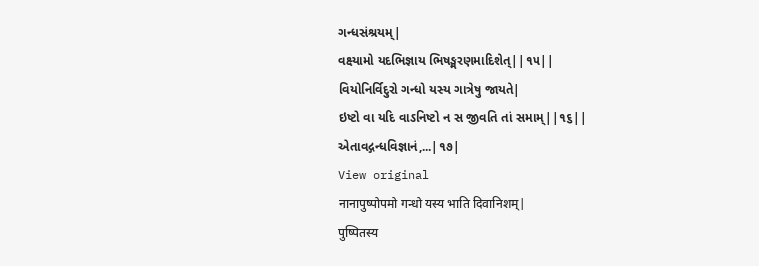ગન્ધસંશ્રયમ્|
વક્ષ્યામો યદભિજ્ઞાય ભિષઙ્મરણમાદિશેત્||૧૫||
વિયોનિર્વિદુરો ગન્ધો યસ્ય ગાત્રેષુ જાયતે|
ઇષ્ટો વા યદિ વાઽનિષ્ટો ન સ જીવતિ તાં સમામ્||૧૬||
એતાવદ્ગન્ધવિજ્ઞાનં,...|૧૭|
View original
नानापुष्पोपमो गन्धो यस्य भाति दिवानिशम्|
पुष्पितस्य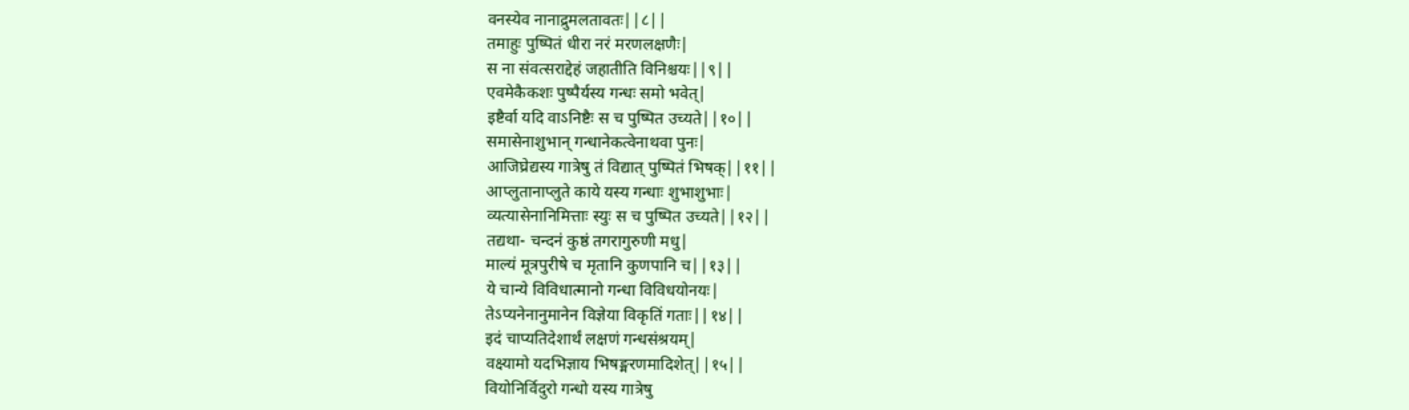वनस्येव नानाद्रुमलतावतः||८||
तमाहुः पुष्पितं धीरा नरं मरणलक्षणैः|
स ना संवत्सराद्देहं जहातीति विनिश्चयः||९||
एवमेकैकशः पुष्पैर्यस्य गन्धः समो भवेत्|
इष्टैर्वा यदि वाऽनिष्टैः स च पुष्पित उच्यते||१०||
समासेनाशुभान् गन्धानेकत्वेनाथवा पुनः|
आजिघ्रेद्यस्य गात्रेषु तं विद्यात् पुष्पितं भिषक्||११||
आप्लुतानाप्लुते काये यस्य गन्धाः शुभाशुभाः|
व्यत्यासेनानिमित्ताः स्युः स च पुष्पित उच्यते||१२||
तद्यथा- चन्दनं कुष्ठं तगरागुरुणी मधु|
माल्यं मूत्रपुरीषे च मृतानि कुणपानि च||१३||
ये चान्ये विविधात्मानो गन्धा विविधयोनयः|
तेऽप्यनेनानुमानेन विज्ञेया विकृतिं गताः||१४||
इदं चाप्यतिदेशार्थं लक्षणं गन्धसंश्रयम्|
वक्ष्यामो यदभिज्ञाय भिषङ्मरणमादिशेत्||१५||
वियोनिर्विदुरो गन्धो यस्य गात्रेषु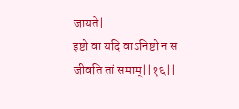जायते|
इष्टो वा यदि वाऽनिष्टो न स जीवति तां समाम्||१६||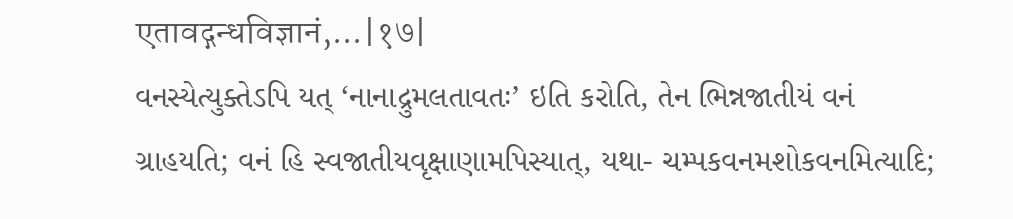एतावद्गन्धविज्ञानं,...|१७|
વનસ્યેત્યુક્તેઽપિ યત્ ‘નાનાદ્રુમલતાવતઃ’ ઇતિ કરોતિ, તેન ભિન્નજાતીયં વનં ગ્રાહયતિ; વનં હિ સ્વજાતીયવૃક્ષાણામપિસ્યાત્, યથા- ચમ્પકવનમશોકવનમિત્યાદિ;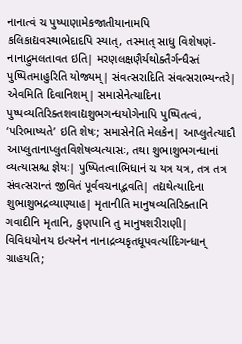નાનાત્વં ચ પુષ્પાણામેકજાતીયાનામપિ કલિકાદ્યવસ્થાભેદાદપિ સ્યાત્, તસ્માત્ સાધુ વિશેષણં- નાનાદ્રુમલતાવત ઇતિ| મરણલક્ષણૈર્યથોક્તૈર્ગન્ધૈસ્તં પુષ્પિતમાહુરિતિ યોજ્યમ્| સંવત્સરાદિતિ સંવત્સરાભ્યન્તરે| એવમિતિ દિવાનિશમ્| સમાસેનેત્યાદિના પુષ્પવ્યતિરિક્તશવાદ્યશુભગન્ધયોગેનાપિ પુષ્પિતત્વં, ‘પરિભાષ્યતે’ ઇતિ શેષઃ; સમાસેનેતિ મેલકેન| આપ્લુતેત્યાદૌ આપ્લુતાનાપ્લુતવિશેષવ્યત્યાસઃ, તથા શુભાશુભગન્ધાનાં વ્યત્યાસશ્ચ જ્ઞેયઃ| પુષ્પિતત્વાભિધાનં ચ યત્ર યત્ર, તત્ર તત્ર સંવત્સરાન્તં જીવિતં પૂર્વવચનાદ્ભવતિ| તદ્યથેત્યાદિના શુભાશુભદ્રવ્યાણ્યાહ| મૃતાનીતિ માનુષવ્યતિરિક્તાનિ ગવાદીનિ મૃતાનિ, કુણપાનિ તુ માનુષશરીરાણી| વિવિધયોનય ઇત્યનેન નાનાદ્રવ્યકૃતધૂપવર્ત્યાદિગન્ધાન્ ગ્રાહયતિ;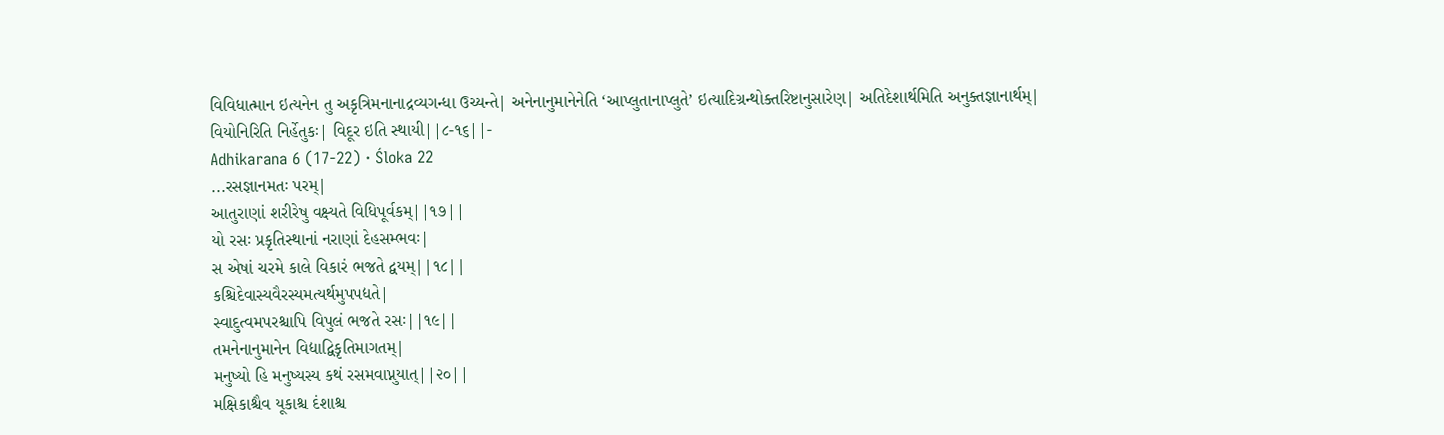વિવિધાત્માન ઇત્યનેન તુ અકૃત્રિમનાનાદ્રવ્યગન્ધા ઉચ્યન્તે| અનેનાનુમાનેનેતિ ‘આપ્લુતાનાપ્લુતે’ ઇત્યાદિગ્રન્થોક્તરિષ્ટાનુસારેણ| અતિદેશાર્થમિતિ અનુક્તજ્ઞાનાર્થમ્| વિયોનિરિતિ નિર્હેતુકઃ| વિદૂર ઇતિ સ્થાયી||૮-૧૬||-
Adhikarana 6 (17-22) · Śloka 22
...રસજ્ઞાનમતઃ પરમ્|
આતુરાણાં શરીરેષુ વક્ષ્યતે વિધિપૂર્વકમ્||૧૭||
યો રસઃ પ્રકૃતિસ્થાનાં નરાણાં દેહસમ્ભવઃ|
સ એષાં ચરમે કાલે વિકારં ભજતે દ્વયમ્||૧૮||
કશ્ચિદેવાસ્યવૈરસ્યમત્યર્થમુપપદ્યતે|
સ્વાદુત્વમપરશ્ચાપિ વિપુલં ભજતે રસઃ||૧૯||
તમનેનાનુમાનેન વિદ્યાદ્વિકૃતિમાગતમ્|
મનુષ્યો હિ મનુષ્યસ્ય કથં રસમવાપ્નુયાત્||૨૦||
મક્ષિકાશ્ચૈવ યૂકાશ્ચ દંશાશ્ચ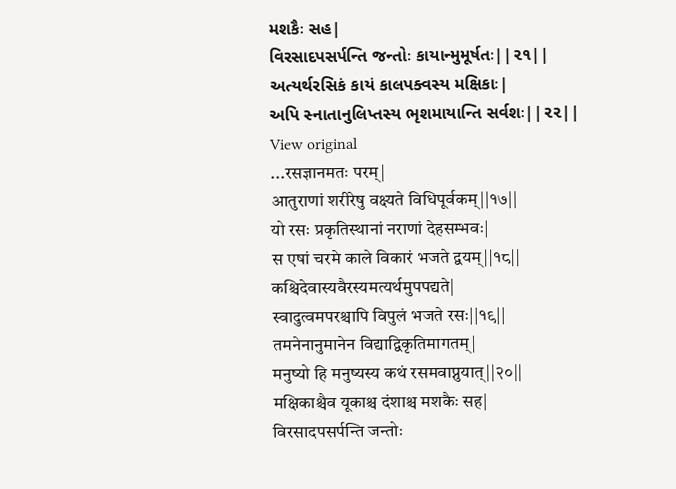મશકૈઃ સહ|
વિરસાદપસર્પન્તિ જન્તોઃ કાયાન્મુમૂર્ષતઃ||૨૧||
અત્યર્થરસિકં કાયં કાલપક્વસ્ય મક્ષિકાઃ|
અપિ સ્નાતાનુલિપ્તસ્ય ભૃશમાયાન્તિ સર્વશઃ||૨૨||
View original
...रसज्ञानमतः परम्|
आतुराणां शरीरेषु वक्ष्यते विधिपूर्वकम्||१७||
यो रसः प्रकृतिस्थानां नराणां देहसम्भवः|
स एषां चरमे काले विकारं भजते द्वयम्||१८||
कश्चिदेवास्यवैरस्यमत्यर्थमुपपद्यते|
स्वादुत्वमपरश्चापि विपुलं भजते रसः||१९||
तमनेनानुमानेन विद्याद्विकृतिमागतम्|
मनुष्यो हि मनुष्यस्य कथं रसमवाप्नुयात्||२०||
मक्षिकाश्चैव यूकाश्च दंशाश्च मशकैः सह|
विरसादपसर्पन्ति जन्तोः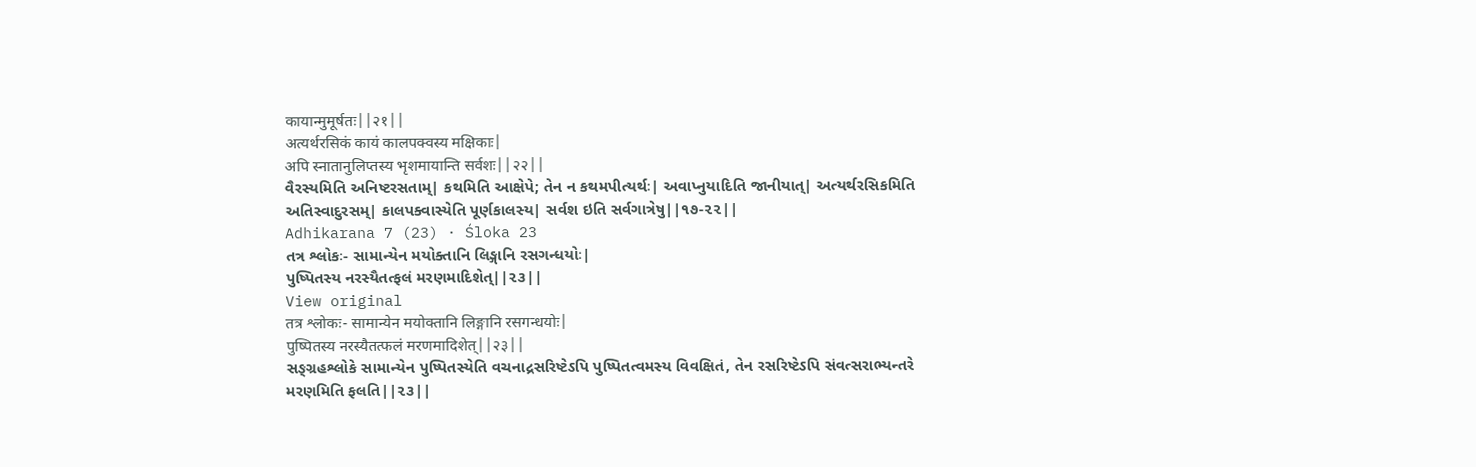कायान्मुमूर्षतः||२१||
अत्यर्थरसिकं कायं कालपक्वस्य मक्षिकाः|
अपि स्नातानुलिप्तस्य भृशमायान्ति सर्वशः||२२||
વૈરસ્યમિતિ અનિષ્ટરસતામ્| કથમિતિ આક્ષેપે; તેન ન કથમપીત્યર્થઃ| અવાપ્નુયાદિતિ જાનીયાત્| અત્યર્થરસિકમિતિ અતિસ્વાદુરસમ્| કાલપક્વાસ્યેતિ પૂર્ણકાલસ્ય| સર્વશ ઇતિ સર્વગાત્રેષુ||૧૭-૨૨||
Adhikarana 7 (23) · Śloka 23
તત્ર શ્લોકઃ- સામાન્યેન મયોક્તાનિ લિઙ્ગાનિ રસગન્ધયોઃ|
પુષ્પિતસ્ય નરસ્યૈતત્ફલં મરણમાદિશેત્||૨૩||
View original
तत्र श्लोकः- सामान्येन मयोक्तानि लिङ्गानि रसगन्धयोः|
पुष्पितस्य नरस्यैतत्फलं मरणमादिशेत्||२३||
સઙ્ગ્રહશ્લોકે સામાન્યેન પુષ્પિતસ્યેતિ વચનાદ્રસરિષ્ટેઽપિ પુષ્પિતત્વમસ્ય વિવક્ષિતં, તેન રસરિષ્ટેઽપિ સંવત્સરાભ્યન્તરે મરણમિતિ ફલતિ||૨૩||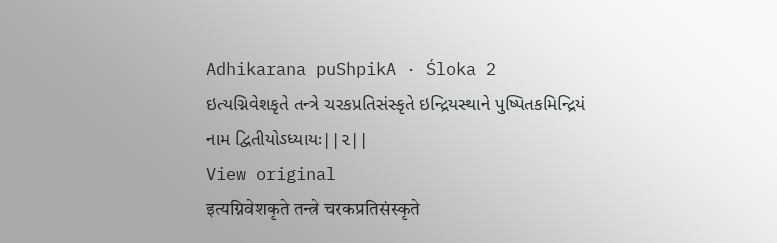Adhikarana puShpikA · Śloka 2
ઇત્યગ્નિવેશકૃતે તન્ત્રે ચરકપ્રતિસંસ્કૃતે ઇન્દ્રિયસ્થાને પુષ્પિતકમિન્દ્રિયં નામ દ્વિતીયોઽધ્યાયઃ||૨||
View original
इत्यग्निवेशकृते तन्त्रे चरकप्रतिसंस्कृते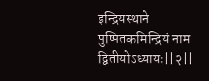इन्द्रियस्थाने पुष्पितकमिन्द्रियं नाम द्वितीयोऽध्यायः||२||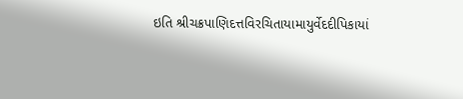ઇતિ શ્રીચક્રપાણિદત્તવિરચિતાયામાયુર્વેદદીપિકાયાં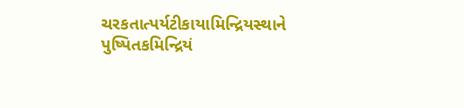ચરકતાત્પર્યટીકાયામિન્દ્રિયસ્થાને પુષ્પિતકમિન્દ્રિયં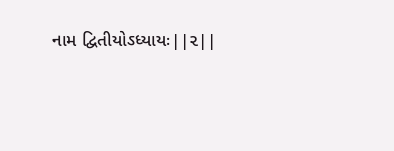નામ દ્વિતીયોઽધ્યાયઃ||૨||